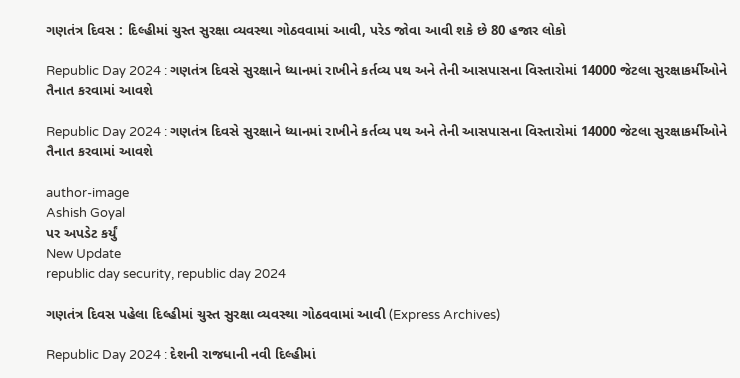ગણતંત્ર દિવસ : દિલ્હીમાં ચુસ્ત સુરક્ષા વ્યવસ્થા ગોઠવવામાં આવી, પરેડ જોવા આવી શકે છે 80 હજાર લોકો

Republic Day 2024 : ગણતંત્ર દિવસે સુરક્ષાને ધ્યાનમાં રાખીને કર્તવ્ય પથ અને તેની આસપાસના વિસ્તારોમાં 14000 જેટલા સુરક્ષાકર્મીઓને તૈનાત કરવામાં આવશે

Republic Day 2024 : ગણતંત્ર દિવસે સુરક્ષાને ધ્યાનમાં રાખીને કર્તવ્ય પથ અને તેની આસપાસના વિસ્તારોમાં 14000 જેટલા સુરક્ષાકર્મીઓને તૈનાત કરવામાં આવશે

author-image
Ashish Goyal
પર અપડેટ કર્યું
New Update
republic day security, republic day 2024

ગણતંત્ર દિવસ પહેલા દિલ્હીમાં ચુસ્ત સુરક્ષા વ્યવસ્થા ગોઠવવામાં આવી (Express Archives)

Republic Day 2024 : દેશની રાજધાની નવી દિલ્હીમાં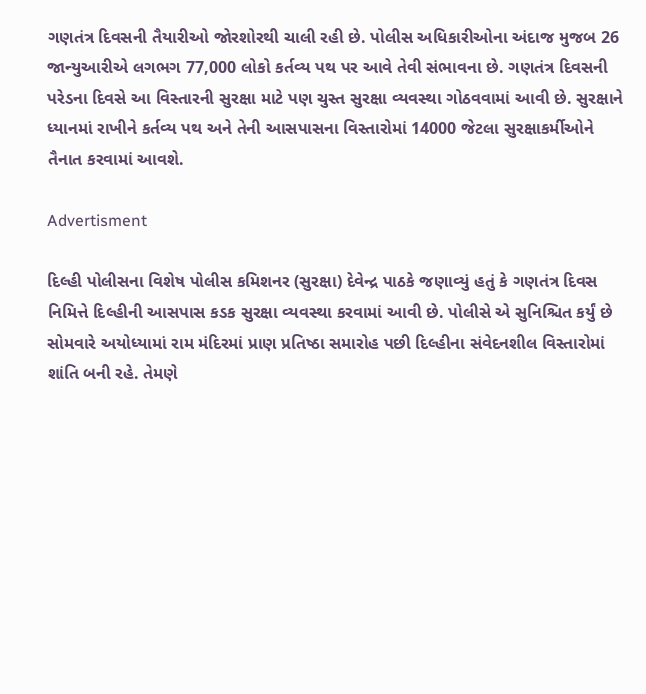ગણતંત્ર દિવસની તૈયારીઓ જોરશોરથી ચાલી રહી છે. પોલીસ અધિકારીઓના અંદાજ મુજબ 26 જાન્યુઆરીએ લગભગ 77,000 લોકો કર્તવ્ય પથ પર આવે તેવી સંભાવના છે. ગણતંત્ર દિવસની પરેડના દિવસે આ વિસ્તારની સુરક્ષા માટે પણ ચુસ્ત સુરક્ષા વ્યવસ્થા ગોઠવવામાં આવી છે. સુરક્ષાને ધ્યાનમાં રાખીને કર્તવ્ય પથ અને તેની આસપાસના વિસ્તારોમાં 14000 જેટલા સુરક્ષાકર્મીઓને તૈનાત કરવામાં આવશે.

Advertisment

દિલ્હી પોલીસના વિશેષ પોલીસ કમિશનર (સુરક્ષા) દેવેન્દ્ર પાઠકે જણાવ્યું હતું કે ગણતંત્ર દિવસ નિમિત્તે દિલ્હીની આસપાસ કડક સુરક્ષા વ્યવસ્થા કરવામાં આવી છે. પોલીસે એ સુનિશ્ચિત કર્યું છે સોમવારે અયોધ્યામાં રામ મંદિરમાં પ્રાણ પ્રતિષ્ઠા સમારોહ પછી દિલ્હીના સંવેદનશીલ વિસ્તારોમાં શાંતિ બની રહે. તેમણે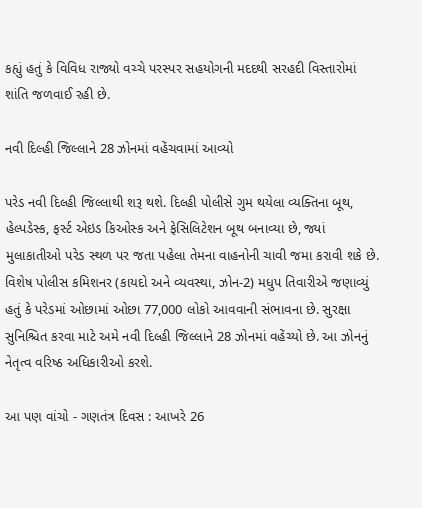કહ્યું હતું કે વિવિધ રાજ્યો વચ્ચે પરસ્પર સહયોગની મદદથી સરહદી વિસ્તારોમાં શાંતિ જળવાઈ રહી છે.

નવી દિલ્હી જિલ્લાને 28 ઝોનમાં વહેંચવામાં આવ્યો

પરેડ નવી દિલ્હી જિલ્લાથી શરૂ થશે. દિલ્હી પોલીસે ગુમ થયેલા વ્યક્તિના બૂથ, હેલ્પડેસ્ક, ફર્સ્ટ એઇડ કિઓસ્ક અને ફેસિલિટેશન બૂથ બનાવ્યા છે, જ્યાં મુલાકાતીઓ પરેડ સ્થળ પર જતા પહેલા તેમના વાહનોની ચાવી જમા કરાવી શકે છે. વિશેષ પોલીસ કમિશનર (કાયદો અને વ્યવસ્થા, ઝોન-2) મધુપ તિવારીએ જણાવ્યું હતું કે પરેડમાં ઓછામાં ઓછા 77,000 લોકો આવવાની સંભાવના છે. સુરક્ષા સુનિશ્ચિત કરવા માટે અમે નવી દિલ્હી જિલ્લાને 28 ઝોનમાં વહેંચ્યો છે. આ ઝોનનું નેતૃત્વ વરિષ્ઠ અધિકારીઓ કરશે.

આ પણ વાંચો - ગણતંત્ર દિવસ : આખરે 26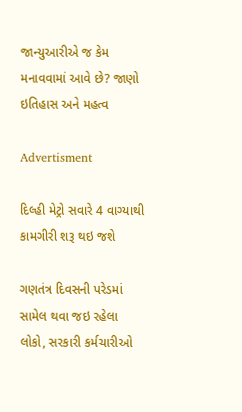જાન્યુઆરીએ જ કેમ મનાવવામાં આવે છે? જાણો ઇતિહાસ અને મહત્વ

Advertisment

દિલ્હી મેટ્રો સવારે 4 વાગ્યાથી કામગીરી શરૂ થઇ જશે

ગણતંત્ર દિવસની પરેડમાં સામેલ થવા જઇ રહેલા લોકો, સરકારી કર્મચારીઓ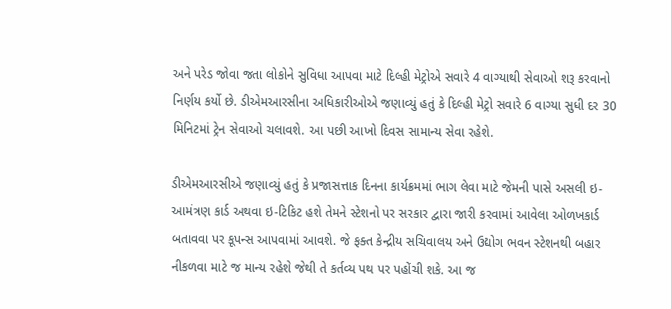અને પરેડ જોવા જતા લોકોને સુવિધા આપવા માટે દિલ્હી મેટ્રોએ સવારે 4 વાગ્યાથી સેવાઓ શરૂ કરવાનો નિર્ણય કર્યો છે. ડીએમઆરસીના અધિકારીઓએ જણાવ્યું હતું કે દિલ્હી મેટ્રો સવારે 6 વાગ્યા સુધી દર 30 મિનિટમાં ટ્રેન સેવાઓ ચલાવશે. આ પછી આખો દિવસ સામાન્ય સેવા રહેશે.

ડીએમઆરસીએ જણાવ્યું હતું કે પ્રજાસત્તાક દિનના કાર્યક્રમમાં ભાગ લેવા માટે જેમની પાસે અસલી ઇ-આમંત્રણ કાર્ડ અથવા ઇ-ટિકિટ હશે તેમને સ્ટેશનો પર સરકાર દ્વારા જારી કરવામાં આવેલા ઓળખકાર્ડ બતાવવા પર કૂપન્સ આપવામાં આવશે. જે ફક્ત કેન્દ્રીય સચિવાલય અને ઉદ્યોગ ભવન સ્ટેશનથી બહાર નીકળવા માટે જ માન્ય રહેશે જેથી તે કર્તવ્ય પથ પર પહોંચી શકે. આ જ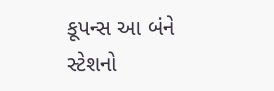કૂપન્સ આ બંને સ્ટેશનો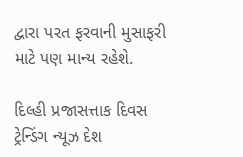દ્વારા પરત ફરવાની મુસાફરી માટે પણ માન્ય રહેશે.

દિલ્હી પ્રજાસત્તાક દિવસ ટ્રેન્ડિંગ ન્યૂઝ દેશ